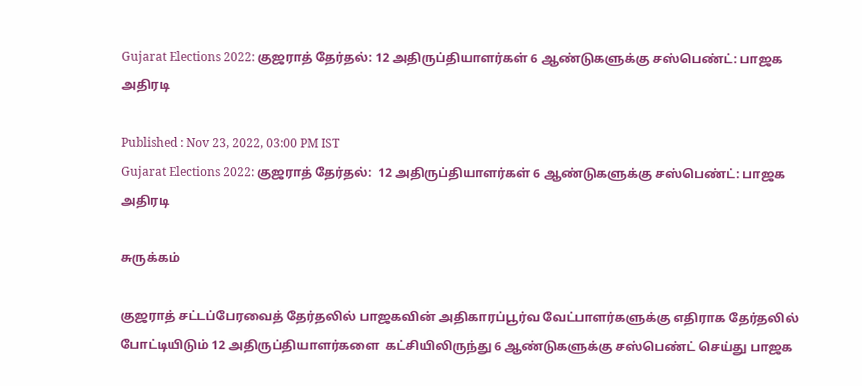Gujarat Elections 2022: குஜராத் தேர்தல்: 12 அதிருப்தியாளர்கள் 6 ஆண்டுகளுக்கு சஸ்பெண்ட்: பாஜக அதிரடி

Published : Nov 23, 2022, 03:00 PM IST
Gujarat Elections 2022: குஜராத் தேர்தல்:  12 அதிருப்தியாளர்கள் 6 ஆண்டுகளுக்கு சஸ்பெண்ட்: பாஜக அதிரடி

சுருக்கம்

குஜராத் சட்டப்பேரவைத் தேர்தலில் பாஜகவின் அதிகாரப்பூர்வ வேட்பாளர்களுக்கு எதிராக தேர்தலில் போட்டியிடும் 12 அதிருப்தியாளர்களை  கட்சியிலிருந்து 6 ஆண்டுகளுக்கு சஸ்பெண்ட் செய்து பாஜக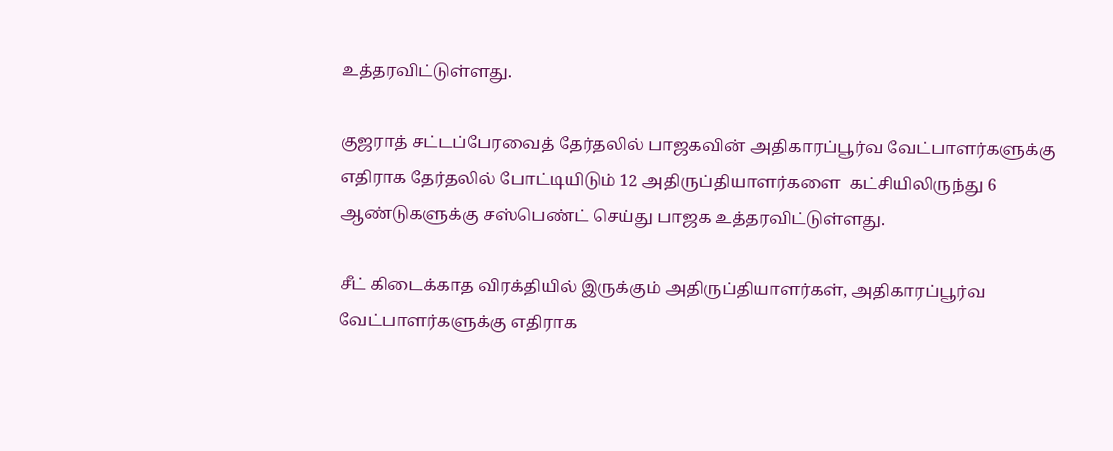உத்தரவிட்டுள்ளது.

குஜராத் சட்டப்பேரவைத் தேர்தலில் பாஜகவின் அதிகாரப்பூர்வ வேட்பாளர்களுக்கு எதிராக தேர்தலில் போட்டியிடும் 12 அதிருப்தியாளர்களை  கட்சியிலிருந்து 6 ஆண்டுகளுக்கு சஸ்பெண்ட் செய்து பாஜக உத்தரவிட்டுள்ளது.

சீட் கிடைக்காத விரக்தியில் இருக்கும் அதிருப்தியாளர்கள், அதிகாரப்பூர்வ வேட்பாளர்களுக்கு எதிராக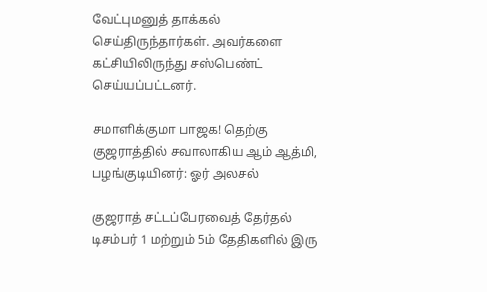வேட்புமனுத் தாக்கல் செய்திருந்தார்கள். அவர்களை கட்சியிலிருந்து சஸ்பெண்ட் செய்யப்பட்டனர்.

சமாளிக்குமா பாஜக! தெற்கு குஜராத்தில் சவாலாகிய ஆம் ஆத்மி, பழங்குடியினர்: ஓர் அலசல்

குஜராத் சட்டப்பேரவைத் தேர்தல் டிசம்பர் 1 மற்றும் 5ம் தேதிகளில் இரு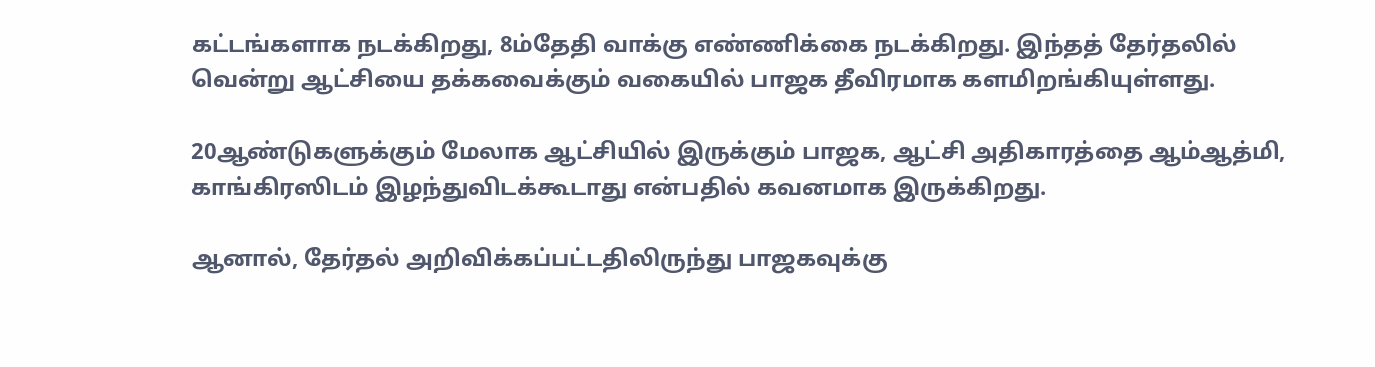கட்டங்களாக நடக்கிறது, 8ம்தேதி வாக்கு எண்ணிக்கை நடக்கிறது. இந்தத் தேர்தலில் வென்று ஆட்சியை தக்கவைக்கும் வகையில் பாஜக தீவிரமாக களமிறங்கியுள்ளது.

20ஆண்டுகளுக்கும் மேலாக ஆட்சியில் இருக்கும் பாஜக, ஆட்சி அதிகாரத்தை ஆம்ஆத்மி, காங்கிரஸிடம் இழந்துவிடக்கூடாது என்பதில் கவனமாக இருக்கிறது.

ஆனால், தேர்தல் அறிவிக்கப்பட்டதிலிருந்து பாஜகவுக்கு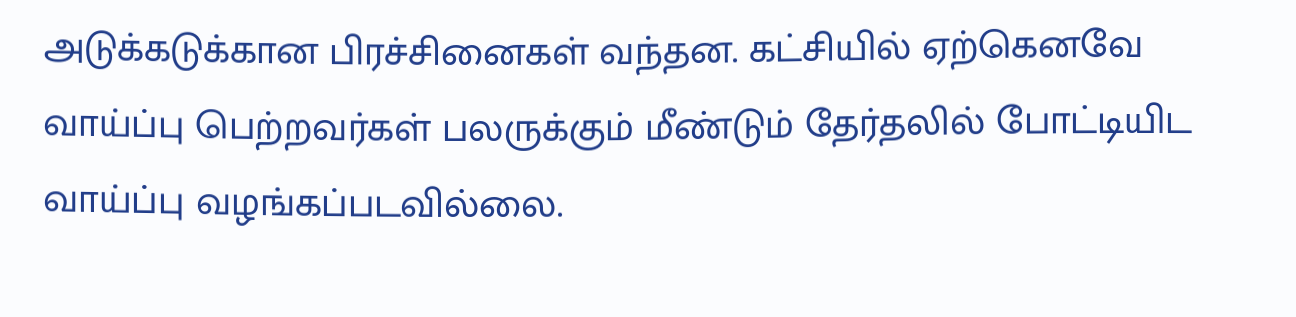அடுக்கடுக்கான பிரச்சினைகள் வந்தன. கட்சியில் ஏற்கெனவே வாய்ப்பு பெற்றவர்கள் பலருக்கும் மீண்டும் தேர்தலில் போட்டியிட வாய்ப்பு வழங்கப்படவில்லை.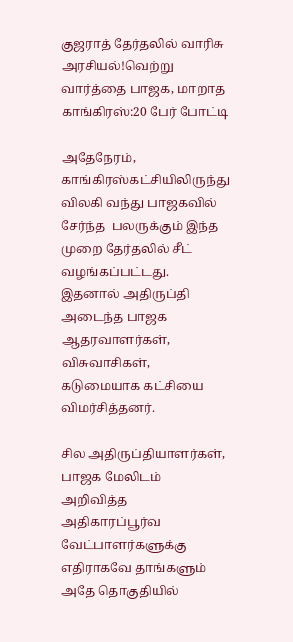குஜராத் தேர்தலில் வாரிசு அரசியல்!வெற்று வார்த்தை பாஜக, மாறாத காங்கிரஸ்:20 பேர் போட்டி

அதேநேரம், காங்கிரஸ்கட்சியிலிருந்து விலகி வந்து பாஜகவில் சேர்ந்த  பலருக்கும் இந்த முறை தேர்தலில் சீட் வழங்கப்பட்டது. இதனால் அதிருப்தி அடைந்த பாஜக ஆதரவாளர்கள், விசுவாசிகள், கடுமையாக கட்சியை விமர்சித்தனர்.

சில அதிருப்தியாளர்கள், பாஜக மேலிடம்  அறிவித்த அதிகாரப்பூர்வ வேட்பாளர்களுக்கு எதிராகவே தாங்களும் அதே தொகுதியில்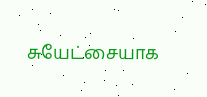சுயேட்சையாக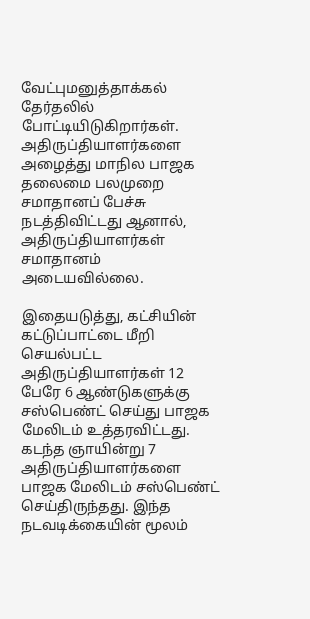வேட்புமனுத்தாக்கல் தேர்தலில் போட்டியிடுகிறார்கள். அதிருப்தியாளர்களை அழைத்து மாநில பாஜக தலைமை பலமுறை சமாதானப் பேச்சு நடத்திவிட்டது ஆனால், அதிருப்தியாளர்கள் சமாதானம் அடையவில்லை.

இதையடுத்து, கட்சியின் கட்டுப்பாட்டை மீறி செயல்பட்ட அதிருப்தியாளர்கள் 12 பேரே 6 ஆண்டுகளுக்கு சஸ்பெண்ட் செய்து பாஜக மேலிடம் உத்தரவிட்டது. கடந்த ஞாயின்று 7 அதிருப்தியாளர்களை பாஜக மேலிடம் சஸ்பெண்ட் செய்திருந்தது. இந்த நடவடிக்கையின் மூலம்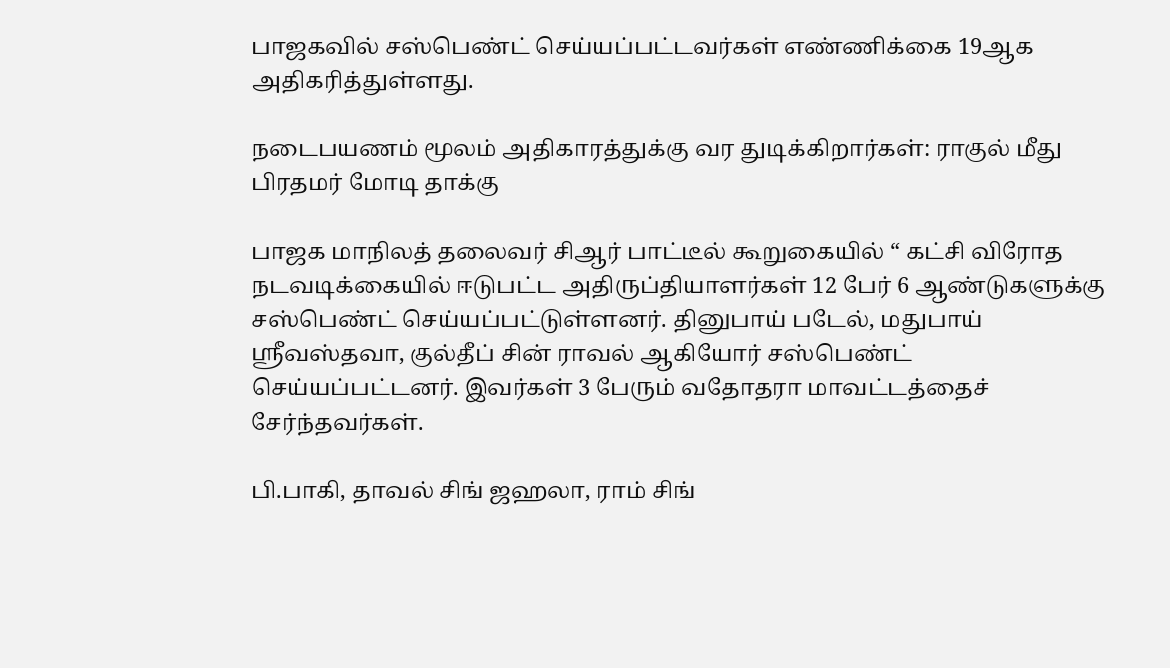பாஜகவில் சஸ்பெண்ட் செய்யப்பட்டவர்கள் எண்ணிக்கை 19ஆக அதிகரித்துள்ளது.

நடைபயணம் மூலம் அதிகாரத்துக்கு வர துடிக்கிறார்கள்: ராகுல் மீது பிரதமர் மோடி தாக்கு

பாஜக மாநிலத் தலைவர் சிஆர் பாட்டீல் கூறுகையில் “ கட்சி விரோத நடவடிக்கையில் ஈடுபட்ட அதிருப்தியாளர்கள் 12 பேர் 6 ஆண்டுகளுக்கு சஸ்பெண்ட் செய்யப்பட்டுள்ளனர். தினுபாய் படேல், மதுபாய் ஸ்ரீவஸ்தவா, குல்தீப் சின் ராவல் ஆகியோர் சஸ்பெண்ட் செய்யப்பட்டனர். இவர்கள் 3 பேரும் வதோதரா மாவட்டத்தைச் சேர்ந்தவர்கள்.

பி.பாகி, தாவல் சிங் ஜஹலா, ராம் சிங்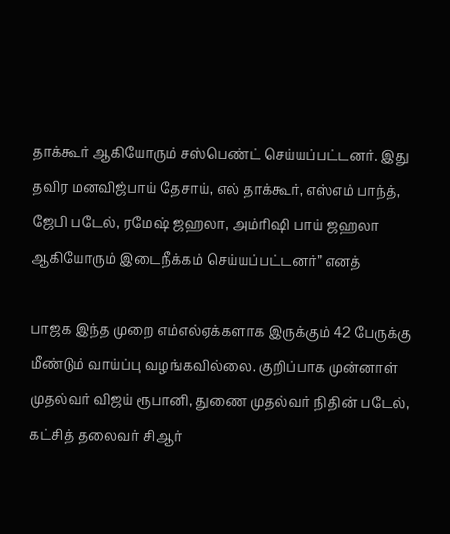தாக்கூர் ஆகியோரும் சஸ்பெண்ட் செய்யப்பட்டனர். இது தவிர மனவிஜ்பாய் தேசாய், எல் தாக்கூர், எஸ்எம் பாந்த், ஜேபி படேல், ரமேஷ் ஜஹலா, அம்ரிஷி பாய் ஜஹலா ஆகியோரும் இடைநீக்கம் செய்யப்பட்டனர்” எனத்

பாஜக இந்த முறை எம்எல்ஏக்களாக இருக்கும் 42 பேருக்கு மீண்டும் வாய்ப்பு வழங்கவில்லை. குறிப்பாக முன்னாள் முதல்வர் விஜய் ரூபானி, துணை முதல்வர் நிதின் படேல், கட்சித் தலைவர் சிஆர்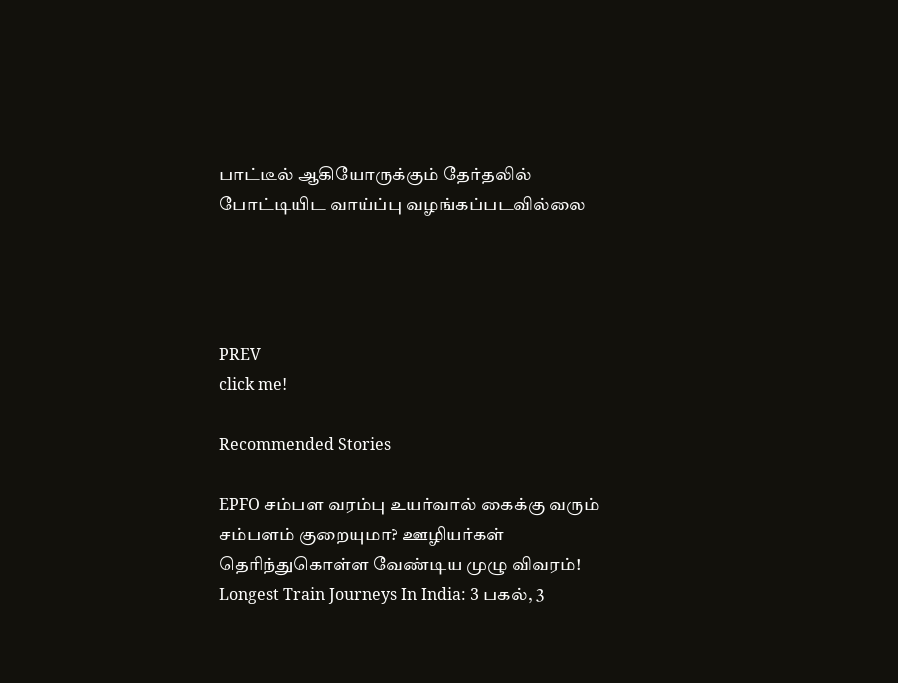பாட்டீல் ஆகியோருக்கும் தேர்தலில் போட்டியிட வாய்ப்பு வழங்கப்படவில்லை




PREV
click me!

Recommended Stories

EPFO சம்பள வரம்பு உயர்வால் கைக்கு வரும் சம்பளம் குறையுமா? ஊழியர்கள் தெரிந்துகொள்ள வேண்டிய முழு விவரம்!
Longest Train Journeys In India: 3 பகல், 3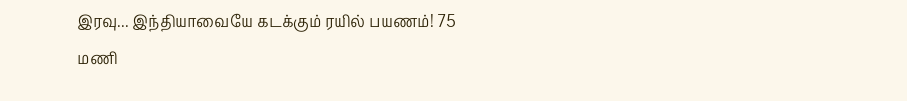இரவு... இந்தியாவையே கடக்கும் ரயில் பயணம்! 75 மணி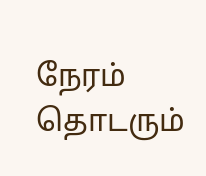நேரம் தொடரும்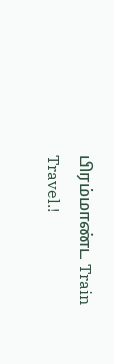பிரம்மாண்ட Train Travel.!